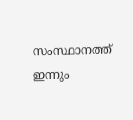സംസ്ഥാനത്ത് ഇന്നും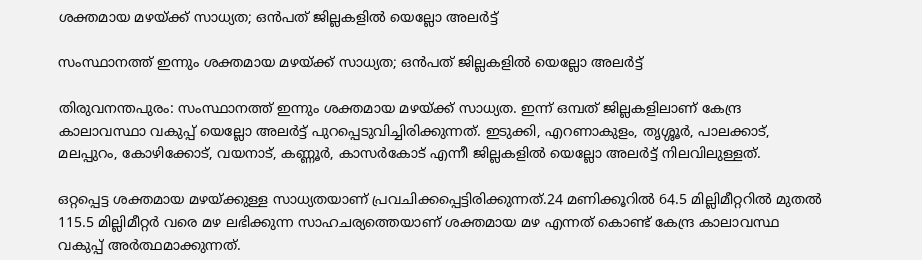ശക്തമായ മഴയ്ക്ക് സാധ്യത; ഒന്‍പത് ജില്ലകളില്‍ യെല്ലോ അലര്‍ട്ട്

സംസ്ഥാനത്ത് ഇന്നും ശക്തമായ മഴയ്ക്ക് സാധ്യത; ഒന്‍പത് ജില്ലകളില്‍ യെല്ലോ അലര്‍ട്ട്

തിരുവനന്തപുരം: സംസ്ഥാനത്ത് ഇന്നും ശക്തമായ മഴയ്ക്ക് സാധ്യത. ഇന്ന് ഒമ്പത് ജില്ലകളിലാണ് കേന്ദ്ര കാലാവസ്ഥാ വകുപ്പ് യെല്ലോ അലര്‍ട്ട് പുറപ്പെടുവിച്ചിരിക്കുന്നത്. ഇടുക്കി, എറണാകുളം, തൃശ്ശൂര്‍, പാലക്കാട്, മലപ്പുറം, കോഴിക്കോട്, വയനാട്, കണ്ണൂര്‍, കാസര്‍കോട് എന്നീ ജില്ലകളില്‍ യെല്ലോ അലര്‍ട്ട് നിലവിലുള്ളത്.

ഒറ്റപ്പെട്ട ശക്തമായ മഴയ്ക്കുള്ള സാധ്യതയാണ് പ്രവചിക്കപ്പെട്ടിരിക്കുന്നത്.24 മണിക്കൂറില്‍ 64.5 മില്ലിമീറ്ററില്‍ മുതല്‍ 115.5 മില്ലിമീറ്റര്‍ വരെ മഴ ലഭിക്കുന്ന സാഹചര്യത്തെയാണ് ശക്തമായ മഴ എന്നത് കൊണ്ട് കേന്ദ്ര കാലാവസ്ഥ വകുപ്പ് അര്‍ത്ഥമാക്കുന്നത്.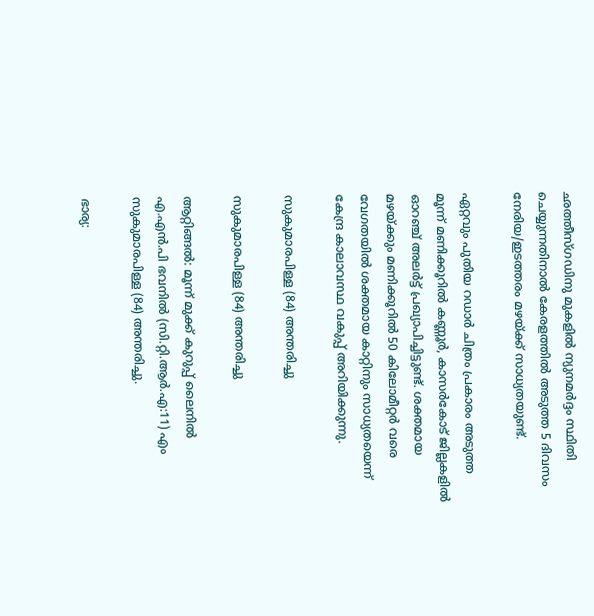ഛത്തീസ്ഗഡിനു മുകളില്‍ ന്യുനമര്‍ദ്ദം സ്ഥിതി ചെയ്യുന്നതിനാല്‍ കേരളത്തില്‍ അടുത്ത 5 ദിവസം നേരിയ/ഇടത്തരം മഴയ്ക്ക് സാധ്യതയുണ്ട്.

ഏറ്റവും പുതിയ റഡാര്‍ ചിത്രം പ്രകാരം അടുത്ത മൂന്ന് മണിക്കൂറില്‍ കണ്ണൂര്‍, കാസര്‍കോട് ജില്ലകളില്‍ ഓറഞ്ച് അലര്‍ട്ട് പ്രഖ്യാപിച്ചിട്ടുണ്ട്. ശക്തമായ മഴയ്ക്കും മണിക്കൂറില്‍ 50 കിലോമീറ്റര്‍ വരെ വേഗതയില്‍ ശക്തമായ കാറ്റിനും സാധ്യതയെന്ന് കേന്ദ്ര കാലാവസ്ഥ വകുപ്പ് അറിയിക്കുന്നു.

സുകുമാരപിള്ള (84) അന്തരിച്ചു

സുകുമാരപിള്ള (84) അന്തരിച്ചു

ആറ്റിങ്ങൽ: മൂന്ന് മുക്ക് കുറുപ്പ് ലൈനിൽ എ.എൻ.പി ഭവനിൽ (സി.റ്റി.ആർ.എ:11) എം സുകുമാരപിള്ള (84) അന്തരിച്ചു.

ഭാര്യ: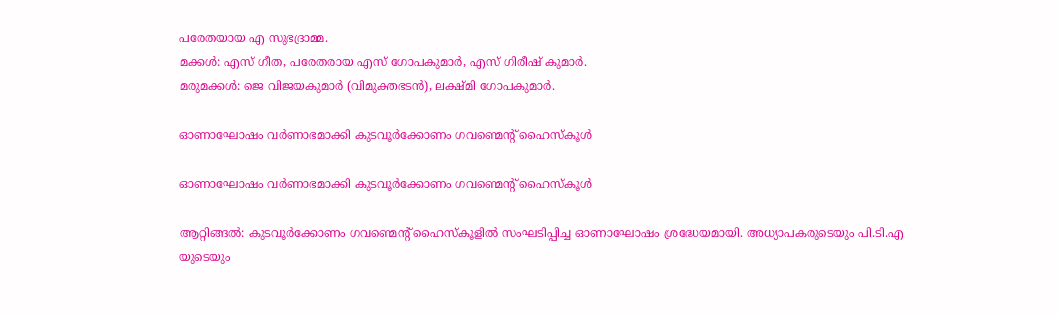പരേതയായ എ സുഭദ്രാമ്മ.
മക്കൾ: എസ് ഗീത, പരേതരായ എസ് ഗോപകുമാർ, എസ് ഗിരീഷ് കുമാർ.
മരുമക്കൾ: ജെ വിജയകുമാർ (വിമുക്തഭടൻ), ലക്ഷ്മി ഗോപകുമാർ.

ഓണാഘോഷം വർണാഭമാക്കി കുടവൂർക്കോണം ഗവണ്മെന്റ് ഹൈസ്കൂൾ

ഓണാഘോഷം വർണാഭമാക്കി കുടവൂർക്കോണം ഗവണ്മെന്റ് ഹൈസ്കൂൾ

ആറ്റിങ്ങൽ: കുടവൂർക്കോണം ഗവണ്മെന്റ് ഹൈസ്കൂളിൽ സംഘടിപ്പിച്ച ഓണാഘോഷം ശ്രദ്ധേയമായി. അധ്യാപകരുടെയും പി.ടി.എ യുടെയും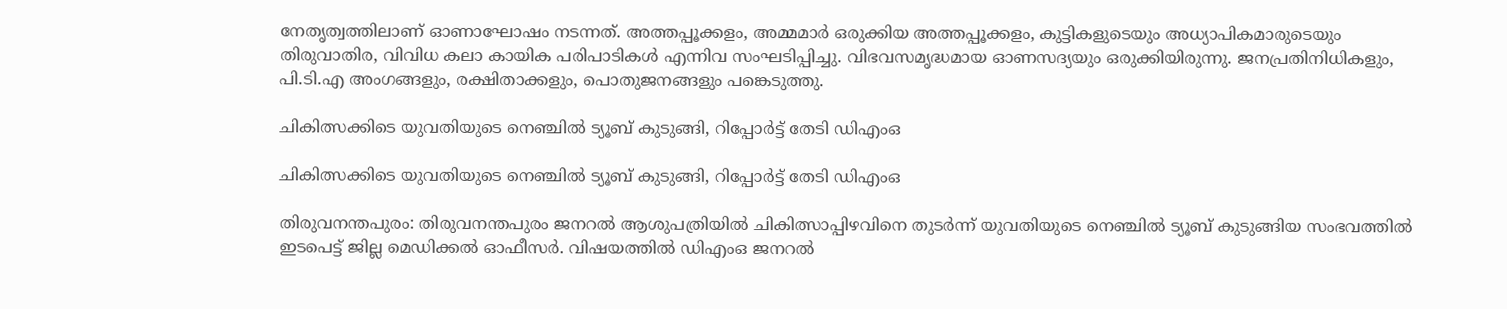നേതൃത്വത്തിലാണ് ഓണാഘോഷം നടന്നത്. അത്തപ്പൂക്കളം, അമ്മമാർ ഒരുക്കിയ അത്തപ്പൂക്കളം, കുട്ടികളുടെയും അധ്യാപികമാരുടെയും തിരുവാതിര, വിവിധ കലാ കായിക പരിപാടികൾ എന്നിവ സംഘടിപ്പിച്ചു. വിഭവസമൃദ്ധമായ ഓണസദ്യയും ഒരുക്കിയിരുന്നു. ജനപ്രതിനിധികളും, പി.ടി.എ അംഗങ്ങളും, രക്ഷിതാക്കളും, പൊതുജനങ്ങളും പങ്കെടുത്തു.

ചികിത്സക്കിടെ യുവതിയുടെ നെഞ്ചില്‍ ട്യൂബ് കുടുങ്ങി, റിപ്പോര്‍ട്ട് തേടി ഡിഎംഒ

ചികിത്സക്കിടെ യുവതിയുടെ നെഞ്ചില്‍ ട്യൂബ് കുടുങ്ങി, റിപ്പോര്‍ട്ട് തേടി ഡിഎംഒ

തിരുവനന്തപുരം: തിരുവനന്തപുരം ജനറല്‍ ആശുപത്രിയില്‍ ചികിത്സാപ്പിഴവിനെ തുടര്‍ന്ന് യുവതിയുടെ നെഞ്ചില്‍ ട്യൂബ് കുടുങ്ങിയ സംഭവത്തില്‍ ഇടപെട്ട് ജില്ല മെഡിക്കല്‍ ഓഫീസര്‍. വിഷയത്തില്‍ ഡിഎംഒ ജനറല്‍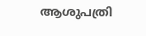ആശുപത്രി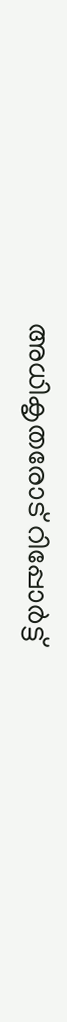അധികൃതരോട് റിപ്പോര്‍ട്ട്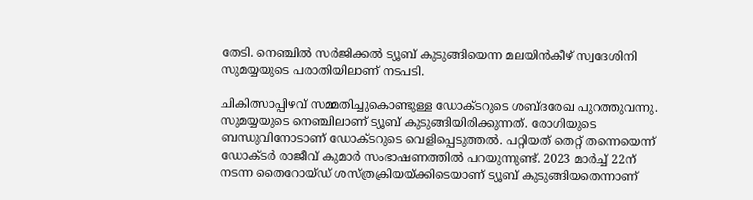തേടി. നെഞ്ചില്‍ സര്‍ജിക്കല്‍ ട്യൂബ് കുടുങ്ങിയെന്ന മലയിന്‍കീഴ് സ്വദേശിനി സുമയ്യയുടെ പരാതിയിലാണ് നടപടി.

ചികിത്സാപ്പിഴവ് സമ്മതിച്ചുകൊണ്ടുള്ള ഡോക്ടറുടെ ശബ്ദരേഖ പുറത്തുവന്നു. സുമയ്യയുടെ നെഞ്ചിലാണ് ട്യൂബ് കുടുങ്ങിയിരിക്കുന്നത്. രോഗിയുടെ ബന്ധുവിനോടാണ് ഡോക്ടറുടെ വെളിപ്പെടുത്തല്‍. പറ്റിയത് തെറ്റ് തന്നെയെന്ന് ഡോക്ടര്‍ രാജീവ് കുമാര്‍ സംഭാഷണത്തില്‍ പറയുന്നുണ്ട്. 2023 മാര്‍ച്ച് 22ന് നടന്ന തൈറോയ്ഡ് ശസ്ത്രക്രിയയ്ക്കിടെയാണ് ട്യൂബ് കുടുങ്ങിയതെന്നാണ്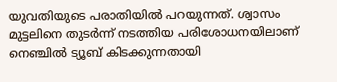യുവതിയുടെ പരാതിയില്‍ പറയുന്നത്. ശ്വാസം മുട്ടലിനെ തുടര്‍ന്ന് നടത്തിയ പരിശോധനയിലാണ് നെഞ്ചില്‍ ട്യൂബ് കിടക്കുന്നതായി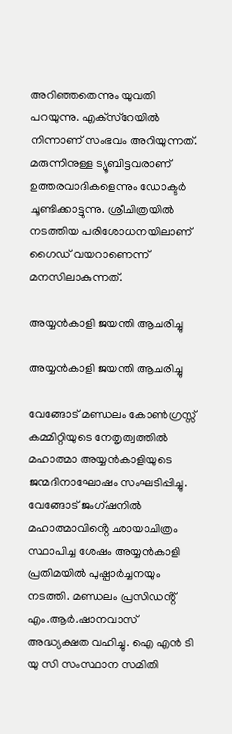അറിഞ്ഞതെന്നും യുവതി പറയുന്നു. എക്‌സ്‌റേയില്‍ നിന്നാണ് സംഭവം അറിയുന്നത്. മരുന്നിനുള്ള ട്യൂബിട്ടവരാണ് ഉത്തരവാദികളെന്നും ഡോക്ടര്‍ ചൂണ്ടിക്കാട്ടുന്നു. ശ്രീചിത്രയില്‍ നടത്തിയ പരിശോധനയിലാണ് ഗൈഡ് വയറാണെന്ന് മനസിലാകുന്നത്.

അയ്യൻകാളി ജയന്തി ആചരിച്ചു

അയ്യൻകാളി ജയന്തി ആചരിച്ചു

വേങ്ങോട് മണ്ഡലം കോൺഗ്രസ്സ് കമ്മിറ്റിയുടെ നേതൃത്വത്തിൽ മഹാത്മാ അയ്യൻകാളിയുടെ ജന്മദിനാഘോഷം സംഘടിപ്പിച്ചു. വേങ്ങോട് ജംഗ്ഷനിൽ മഹാത്മാവിൻ്റെ ഛായാചിത്രം സ്ഥാപിച്ച ശേഷം അയ്യൻകാളി പ്രതിമയിൽ പുഷ്പാർച്ചനയും നടത്തി. മണ്ഡലം പ്രസിഡൻ്റ് എം.ആർ.ഷാനവാസ് അദ്ധ്യക്ഷത വഹിച്ചു. ഐ എൻ ടി യു സി സംസ്ഥാന സമിതി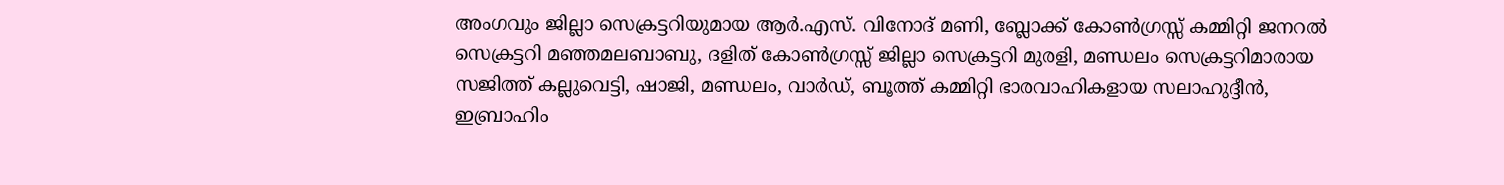അംഗവും ജില്ലാ സെക്രട്ടറിയുമായ ആർ.എസ്. വിനോദ് മണി, ബ്ലോക്ക് കോൺഗ്രസ്സ് കമ്മിറ്റി ജനറൽ സെക്രട്ടറി മഞ്ഞമലബാബു, ദളിത് കോൺഗ്രസ്സ് ജില്ലാ സെക്രട്ടറി മുരളി, മണ്ഡലം സെക്രട്ടറിമാരായ സജിത്ത് കല്ലുവെട്ടി, ഷാജി, മണ്ഡലം, വാർഡ്, ബൂത്ത് കമ്മിറ്റി ഭാരവാഹികളായ സലാഹുദ്ദീൻ, ഇബ്രാഹിം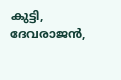കുട്ടി, ദേവരാജൻ,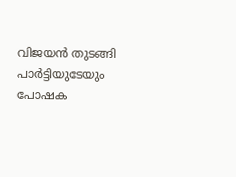വിജയൻ തുടങ്ങി പാർട്ടിയുടേയും പോഷക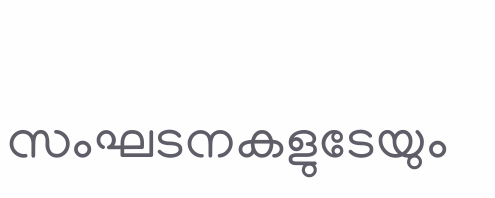സംഘടനകളുടേയും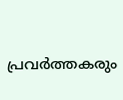പ്രവർത്തകരും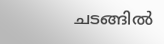ചടങ്ങിൽ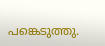പങ്കെടുത്തു.